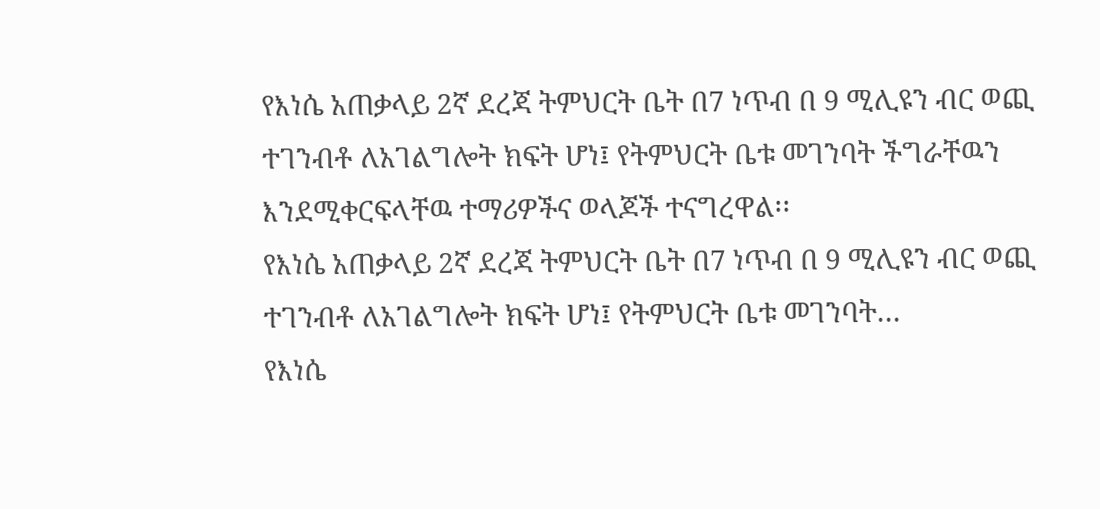የእነሴ አጠቃላይ 2ኛ ደረጃ ትምህርት ቤት በ7 ነጥብ በ 9 ሚሊዩን ብር ወጪ ተገንብቶ ለአገልግሎት ክፍት ሆነ፤ የትምህርት ቤቱ መገንባት ችግራቸዉን እንደሚቀርፍላቸዉ ተማሪዎችና ወላጆች ተናግረዋል፡፡
የእነሴ አጠቃላይ 2ኛ ደረጃ ትምህርት ቤት በ7 ነጥብ በ 9 ሚሊዩን ብር ወጪ ተገንብቶ ለአገልግሎት ክፍት ሆነ፤ የትምህርት ቤቱ መገንባት…
የእነሴ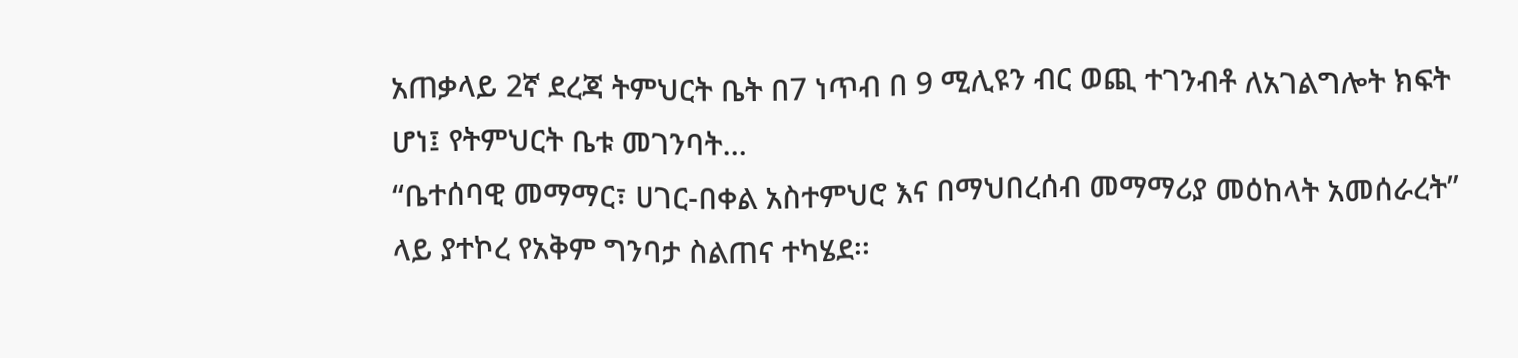አጠቃላይ 2ኛ ደረጃ ትምህርት ቤት በ7 ነጥብ በ 9 ሚሊዩን ብር ወጪ ተገንብቶ ለአገልግሎት ክፍት ሆነ፤ የትምህርት ቤቱ መገንባት…
“ቤተሰባዊ መማማር፣ ሀገር-በቀል አስተምህሮ እና በማህበረሰብ መማማሪያ መዕከላት አመሰራረት” ላይ ያተኮረ የአቅም ግንባታ ስልጠና ተካሄደ፡፡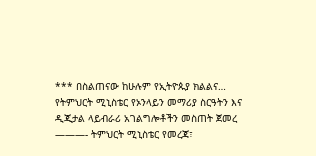*** በስልጠናው ከሁሉም የኢትዮጱያ ክልልና…
የትምህርት ሚኒስቴር የኦንላይን መማሪያ ስርዓትን እና ዲጂታል ላይብራሪ አገልግሎቶችን መስጠት ጀመረ ———- ትምህርት ሚኒስቴር የመረጃ፣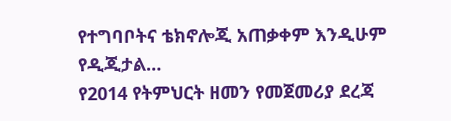የተግባቦትና ቴክኖሎጂ አጠቃቀም እንዲሁም የዲጂታል…
የ2014 የትምህርት ዘመን የመጀመሪያ ደረጃ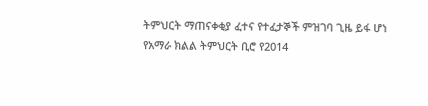ትምህርት ማጠናቀቂያ ፈተና የተፈታኞች ምዝገባ ጊዜ ይፋ ሆነ የአማራ ክልል ትምህርት ቢሮ የ2014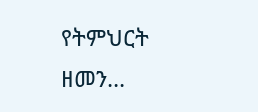የትምህርት ዘመን…